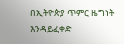በኢትዮጵያ ጥምር ዜግነት እንዳይፈቀድ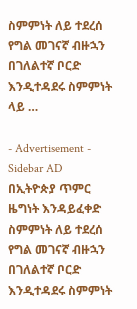ስምምነት ለይ ተደረሰ የግል መገናኛ ብዙኋን በገለልተኛ ቦርድ እንዲተዳደሩ ስምምነት ላይ …

- Advertisement -
Sidebar AD
በኢትዮጵያ ጥምር ዜግነት እንዳይፈቀድ ስምምነት ለይ ተደረሰ
የግል መገናኛ ብዙኋን በገለልተኛ ቦርድ እንዲተዳደሩ ስምምነት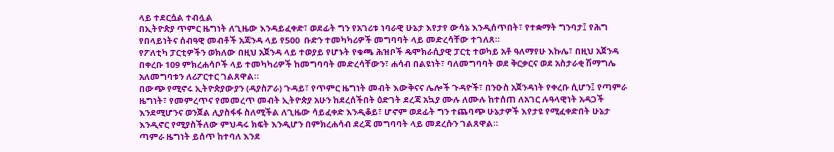ላይ ተደርሷል ተብሏል
በኢትዮጵያ ጥምር ዜግነት ለጊዜው እንዳይፈቀድ፣ ወደፊት ግን የአገሪቱ ነባራዊ ሁኔታ እየታየ ውሳኔ እንዲሰጥበት፣ የተቋማት ግንባታ፤ የሕግ የበላይነትና ሰብዓዊ መብቶች አጃንዳ ላይ የ500  ቡድን ተመካካሪዎች መግባባት ላይ መድረሳቸው ተገለጸ።
የፖለቲካ ፓርቲዎችን ወክለው በዚህ አጀንዳ ላይ ተወያይ የሆኑት የቁጫ ሕዝቦች ዴሞክራሲያዊ ፓርቲ ተወካይ አቶ ዓለማየሁ እኩሌ፣ በዚህ አጀንዳ በቀረቡ 109 ምክረሐሳቦች ላይ ተመካካሪዎች ከመግባባት መድረሳቸውን፣ ሐሳብ በልዩነት፣ ባለመግባባት ወደ ቅርቃርና ወደ አስታራቂ ሽማግሌ አለመግባቱን ለሪፖርተር ገልጸዋል።
በውጭ የሚኖሩ ኢትዮጵያውያን (ዳያስፖራ) ጉዳይ፣ የጥምር ዜግነት መብት እውቅናና ሌሎች ጉዳዮች፣ በንዑስ አጀንዳነት የቀረቡ ሲሆን፤ የጣምራ ዜግነት፣ የመምረጥና የመመረጥ መብት ኢትዮጵያ አሁን ከደረሰችበት ዕድገት ደረጃ አኳያ ሙሉ ለሙሉ ከተሰጠ ለአገር ሉዓላዊነት አዳጋች እንደሚሆንና ወንጀል ሊያስፋፋ ስለሚችል ለጊዜው ሳይፈቀድ እንዲቆይ፣ ሆኖም ወደፊት ግን ተጨባጭ ሁኔታዎች እየታዩ የሚፈቀድበት ሁኔታ እንዲኖር የሚያስችለው ምህዳሩ ክፍት እንዲሆን በምክረሐሳብ ደረጃ መግባባት ላይ መደረሱን ገልጸዋል።
ጣምራ ዜግነት ይሰጥ ከተባለ እንደ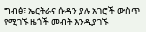ግብፅ፣ ኤርትራና ሱዳን ያሉ አገሮች ውስጥ የሚገኙ ዜጎች መብት እንዲያገኙ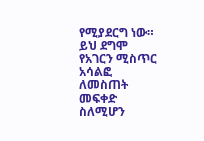የሚያደርግ ነው። ይህ ደግሞ የአገርን ሚስጥር አሳልፎ ለመስጠት መፍቀድ ስለሚሆን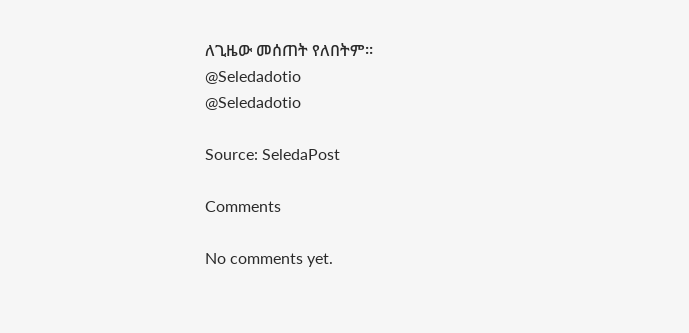ለጊዜው መሰጠት የለበትም።
@Seledadotio
@Seledadotio

Source: SeledaPost

Comments

No comments yet.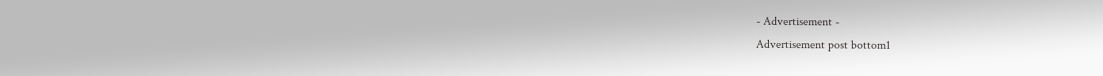- Advertisement -
Advertisement post bottom1